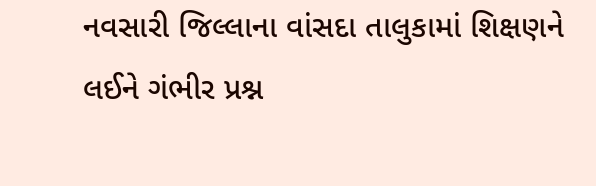નવસારી જિલ્લાના વાંસદા તાલુકામાં શિક્ષણને લઈને ગંભીર પ્રશ્ન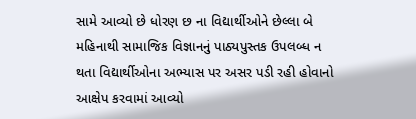સામે આવ્યો છે ધોરણ છ ના વિદ્યાર્થીઓને છેલ્લા બે મહિનાથી સામાજિક વિજ્ઞાનનું પાઠ્યપુસ્તક ઉપલબ્ધ ન થતા વિદ્યાર્થીઓના અભ્યાસ પર અસર પડી રહી હોવાનો આક્ષેપ કરવામાં આવ્યો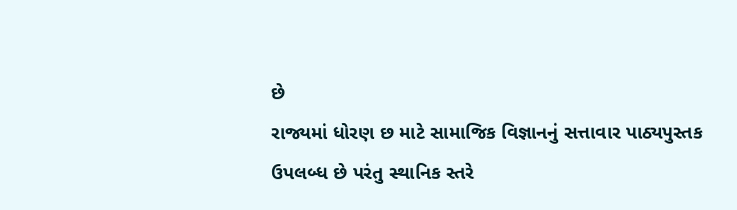છે
રાજ્યમાં ધોરણ છ માટે સામાજિક વિજ્ઞાનનું સત્તાવાર પાઠ્યપુસ્તક ઉપલબ્ધ છે પરંતુ સ્થાનિક સ્તરે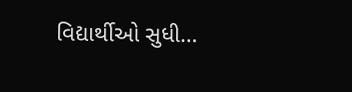વિદ્યાર્થીઓ સુધી…